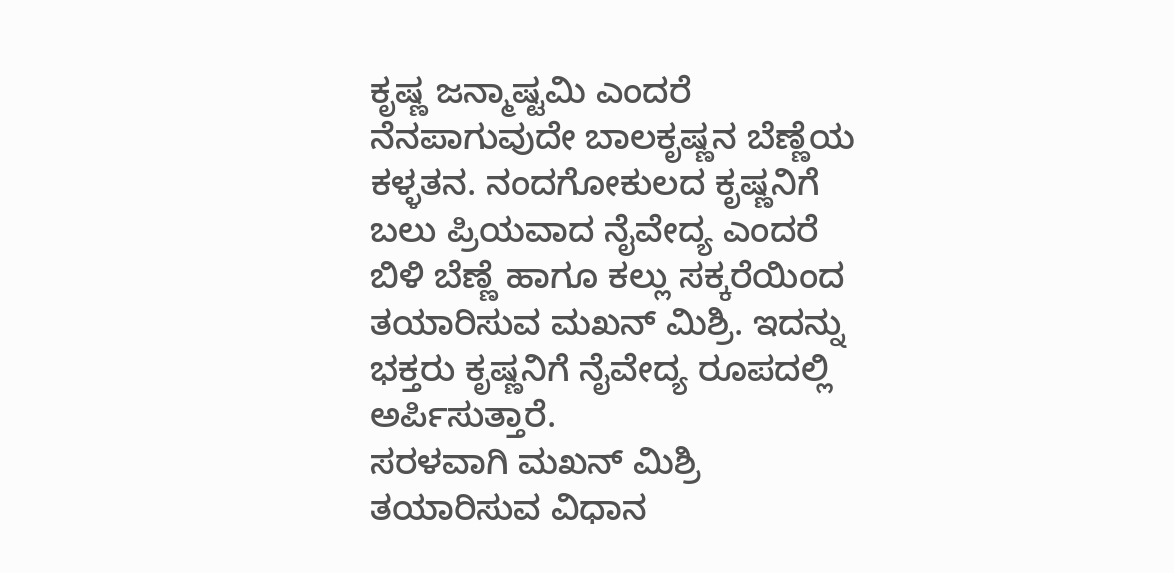ಕೃಷ್ಣ ಜನ್ಮಾಷ್ಟಮಿ ಎಂದರೆ ನೆನಪಾಗುವುದೇ ಬಾಲಕೃಷ್ಣನ ಬೆಣ್ಣೆಯ ಕಳ್ಳತನ. ನಂದಗೋಕುಲದ ಕೃಷ್ಣನಿಗೆ ಬಲು ಪ್ರಿಯವಾದ ನೈವೇದ್ಯ ಎಂದರೆ ಬಿಳಿ ಬೆಣ್ಣೆ ಹಾಗೂ ಕಲ್ಲು ಸಕ್ಕರೆಯಿಂದ ತಯಾರಿಸುವ ಮಖನ್ ಮಿಶ್ರಿ. ಇದನ್ನು ಭಕ್ತರು ಕೃಷ್ಣನಿಗೆ ನೈವೇದ್ಯ ರೂಪದಲ್ಲಿ ಅರ್ಪಿಸುತ್ತಾರೆ.
ಸರಳವಾಗಿ ಮಖನ್ ಮಿಶ್ರಿ ತಯಾರಿಸುವ ವಿಧಾನ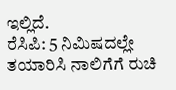ಇಲ್ಲಿದೆ.
ರೆಸಿಪಿ: 5 ನಿಮಿಷದಲ್ಲೇ ತಯಾರಿಸಿ ನಾಲಿಗೆಗೆ ರುಚಿ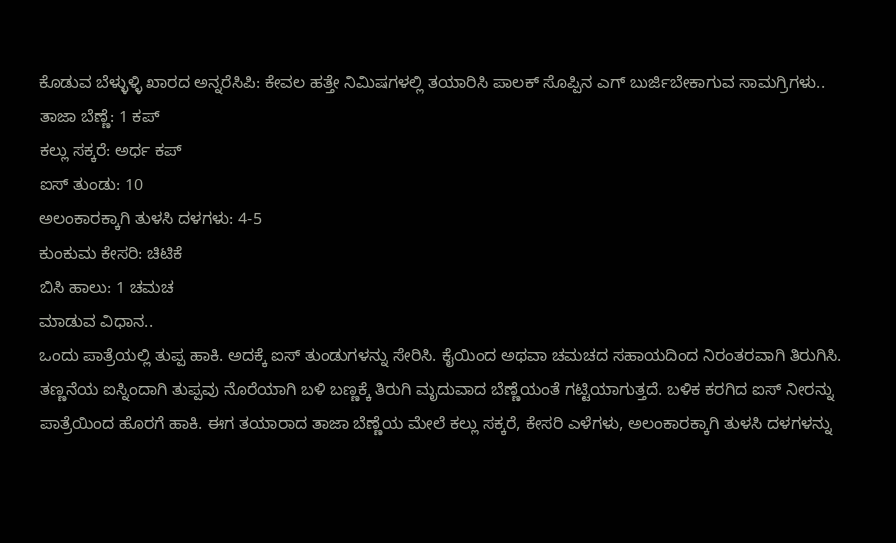ಕೊಡುವ ಬೆಳ್ಳುಳ್ಳಿ ಖಾರದ ಅನ್ನರೆಸಿಪಿ: ಕೇವಲ ಹತ್ತೇ ನಿಮಿಷಗಳಲ್ಲಿ ತಯಾರಿಸಿ ಪಾಲಕ್ ಸೊಪ್ಪಿನ ಎಗ್ ಬುರ್ಜಿಬೇಕಾಗುವ ಸಾಮಗ್ರಿಗಳು..
ತಾಜಾ ಬೆಣ್ಣೆ: 1 ಕಪ್
ಕಲ್ಲು ಸಕ್ಕರೆ: ಅರ್ಧ ಕಪ್
ಐಸ್ ತುಂಡು: 10
ಅಲಂಕಾರಕ್ಕಾಗಿ ತುಳಸಿ ದಳಗಳು: 4-5
ಕುಂಕುಮ ಕೇಸರಿ: ಚಿಟಿಕೆ
ಬಿಸಿ ಹಾಲು: 1 ಚಮಚ
ಮಾಡುವ ವಿಧಾನ..
ಒಂದು ಪಾತ್ರೆಯಲ್ಲಿ ತುಪ್ಪ ಹಾಕಿ. ಅದಕ್ಕೆ ಐಸ್ ತುಂಡುಗಳನ್ನು ಸೇರಿಸಿ. ಕೈಯಿಂದ ಅಥವಾ ಚಮಚದ ಸಹಾಯದಿಂದ ನಿರಂತರವಾಗಿ ತಿರುಗಿಸಿ. ತಣ್ಣನೆಯ ಐಸ್ನಿಂದಾಗಿ ತುಪ್ಪವು ನೊರೆಯಾಗಿ ಬಳಿ ಬಣ್ಣಕ್ಕೆ ತಿರುಗಿ ಮೃದುವಾದ ಬೆಣ್ಣೆಯಂತೆ ಗಟ್ಟಿಯಾಗುತ್ತದೆ. ಬಳಿಕ ಕರಗಿದ ಐಸ್ ನೀರನ್ನು ಪಾತ್ರೆಯಿಂದ ಹೊರಗೆ ಹಾಕಿ. ಈಗ ತಯಾರಾದ ತಾಜಾ ಬೆಣ್ಣೆಯ ಮೇಲೆ ಕಲ್ಲು ಸಕ್ಕರೆ, ಕೇಸರಿ ಎಳೆಗಳು, ಅಲಂಕಾರಕ್ಕಾಗಿ ತುಳಸಿ ದಳಗಳನ್ನು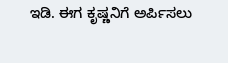ಇಡಿ. ಈಗ ಕೃಷ್ಣನಿಗೆ ಅರ್ಪಿಸಲು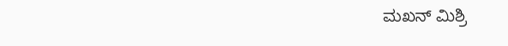ಮಖನ್ ಮಿಶ್ರಿ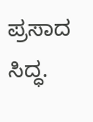ಪ್ರಸಾದ ಸಿದ್ಧ.